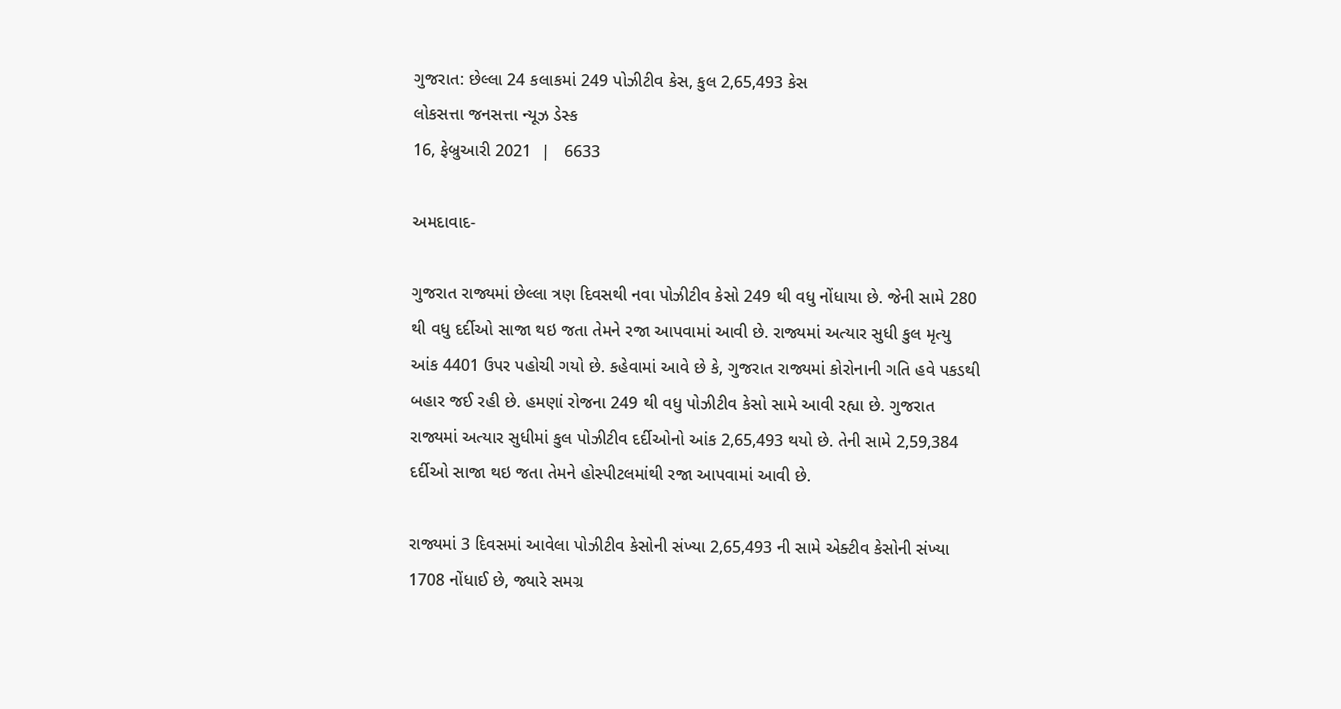ગુજરાત: છેલ્લા 24 કલાકમાં 249 પોઝીટીવ કેસ, કુલ 2,65,493 કેસ
લોકસત્તા જનસત્તા ન્યૂઝ ડેસ્ક
16, ફેબ્રુઆરી 2021  |   6633

અમદાવાદ-

ગુજરાત રાજ્યમાં છેલ્લા ત્રણ દિવસથી નવા પોઝીટીવ કેસો 249 થી વધુ નોંધાયા છે. જેની સામે 280 થી વધુ દર્દીઓ સાજા થઇ જતા તેમને રજા આપવામાં આવી છે. રાજ્યમાં અત્યાર સુધી કુલ મૃત્યુ આંક 4401 ઉપર પહોચી ગયો છે. કહેવામાં આવે છે કે, ગુજરાત રાજ્યમાં કોરોનાની ગતિ હવે પકડથી બહાર જઈ રહી છે. હમણાં રોજના 249 થી વધુ પોઝીટીવ કેસો સામે આવી રહ્યા છે. ગુજરાત રાજ્યમાં અત્યાર સુધીમાં કુલ પોઝીટીવ દર્દીઓનો આંક 2,65,493 થયો છે. તેની સામે 2,59,384 દર્દીઓ સાજા થઇ જતા તેમને હોસ્પીટલમાંથી રજા આપવામાં આવી છે.

રાજ્યમાં 3 દિવસમાં આવેલા પોઝીટીવ કેસોની સંખ્યા 2,65,493 ની સામે એક્ટીવ કેસોની સંખ્યા 1708 નોંધાઈ છે, જ્યારે સમગ્ર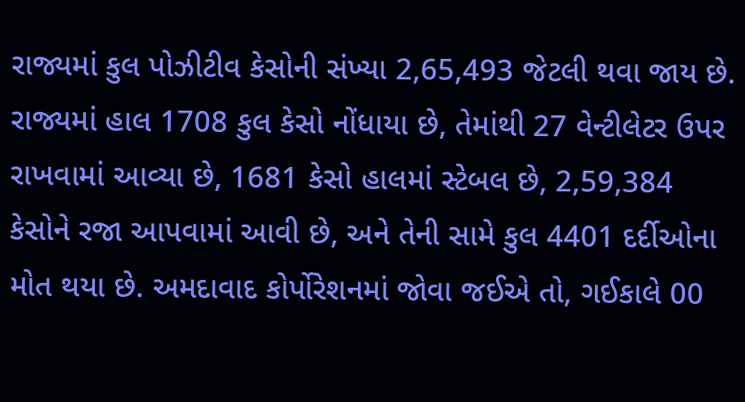રાજ્યમાં કુલ પોઝીટીવ કેસોની સંખ્યા 2,65,493 જેટલી થવા જાય છે. રાજ્યમાં હાલ 1708 કુલ કેસો નોંધાયા છે, તેમાંથી 27 વેન્ટીલેટર ઉપર રાખવામાં આવ્યા છે, 1681 કેસો હાલમાં સ્ટેબલ છે, 2,59,384 કેસોને રજા આપવામાં આવી છે, અને તેની સામે કુલ 4401 દર્દીઓના મોત થયા છે. અમદાવાદ કોર્પોરેશનમાં જોવા જઈએ તો, ગઈકાલે 00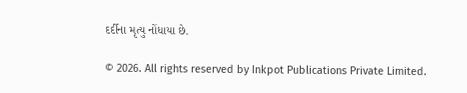દર્દીના મૃત્યુ નોંધાયા છે.

© 2026. All rights reserved by Inkpot Publications Private Limited.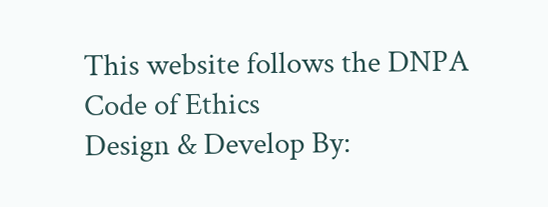This website follows the DNPA Code of Ethics
Design & Develop By: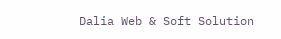Dalia Web & Soft Solution